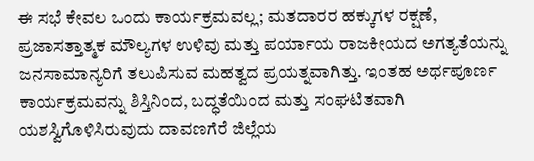ಈ ಸಭೆ ಕೇವಲ ಒಂದು ಕಾರ್ಯಕ್ರಮವಲ್ಲ; ಮತದಾರರ ಹಕ್ಕುಗಳ ರಕ್ಷಣೆ, ಪ್ರಜಾಸತ್ತಾತ್ಮಕ ಮೌಲ್ಯಗಳ ಉಳಿವು ಮತ್ತು ಪರ್ಯಾಯ ರಾಜಕೀಯದ ಅಗತ್ಯತೆಯನ್ನು ಜನಸಾಮಾನ್ಯರಿಗೆ ತಲುಪಿಸುವ ಮಹತ್ವದ ಪ್ರಯತ್ನವಾಗಿತ್ತು. ಇಂತಹ ಅರ್ಥಪೂರ್ಣ ಕಾರ್ಯಕ್ರಮವನ್ನು ಶಿಸ್ತಿನಿಂದ, ಬದ್ಧತೆಯಿಂದ ಮತ್ತು ಸಂಘಟಿತವಾಗಿ ಯಶಸ್ವಿಗೊಳಿಸಿರುವುದು ದಾವಣಗೆರೆ ಜಿಲ್ಲೆಯ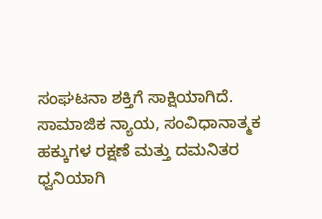ಸಂಘಟನಾ ಶಕ್ತಿಗೆ ಸಾಕ್ಷಿಯಾಗಿದೆ.
ಸಾಮಾಜಿಕ ನ್ಯಾಯ, ಸಂವಿಧಾನಾತ್ಮಕ ಹಕ್ಕುಗಳ ರಕ್ಷಣೆ ಮತ್ತು ದಮನಿತರ ಧ್ವನಿಯಾಗಿ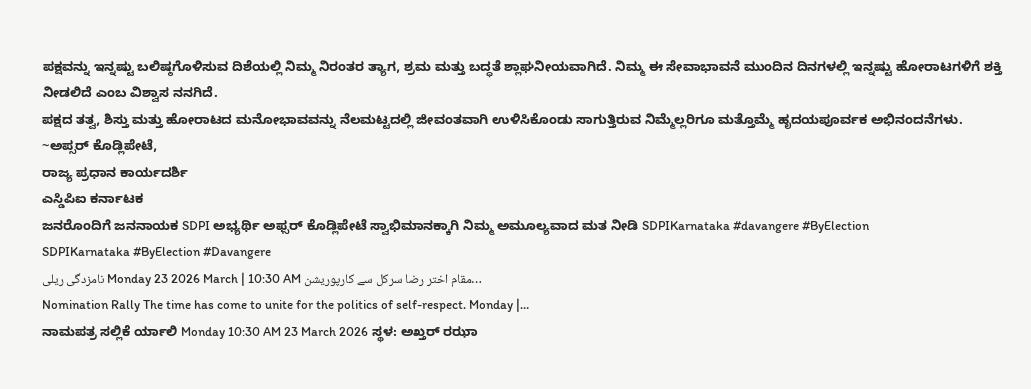ಪಕ್ಷವನ್ನು ಇನ್ನಷ್ಟು ಬಲಿಷ್ಠಗೊಳಿಸುವ ದಿಶೆಯಲ್ಲಿ ನಿಮ್ಮ ನಿರಂತರ ತ್ಯಾಗ, ಶ್ರಮ ಮತ್ತು ಬದ್ಧತೆ ಶ್ಲಾಘನೀಯವಾಗಿದೆ. ನಿಮ್ಮ ಈ ಸೇವಾಭಾವನೆ ಮುಂದಿನ ದಿನಗಳಲ್ಲಿ ಇನ್ನಷ್ಟು ಹೋರಾಟಗಳಿಗೆ ಶಕ್ತಿ ನೀಡಲಿದೆ ಎಂಬ ವಿಶ್ವಾಸ ನನಗಿದೆ.
ಪಕ್ಷದ ತತ್ವ, ಶಿಸ್ತು ಮತ್ತು ಹೋರಾಟದ ಮನೋಭಾವವನ್ನು ನೆಲಮಟ್ಟದಲ್ಲಿ ಜೀವಂತವಾಗಿ ಉಳಿಸಿಕೊಂಡು ಸಾಗುತ್ತಿರುವ ನಿಮ್ಮೆಲ್ಲರಿಗೂ ಮತ್ತೊಮ್ಮೆ ಹೃದಯಪೂರ್ವಕ ಅಭಿನಂದನೆಗಳು.
~ಅಪ್ಸರ್ ಕೊಡ್ಲಿಪೇಟೆ,
ರಾಜ್ಯ ಪ್ರಧಾನ ಕಾರ್ಯದರ್ಶಿ
ಎಸ್ಡಿಪಿಐ ಕರ್ನಾಟಕ
ಜನರೊಂದಿಗೆ ಜನನಾಯಕ SDPI ಅಭ್ಯರ್ಥಿ ಅಫ್ಸರ್ ಕೊಡ್ಲಿಪೇಟೆ ಸ್ವಾಭಿಮಾನಕ್ಕಾಗಿ ನಿಮ್ಮ ಅಮೂಲ್ಯವಾದ ಮತ ನೀಡಿ SDPIKarnataka #davangere #ByElection
SDPIKarnataka #ByElection #Davangere
نامزدگی ریلی Monday 23 2026 March | 10:30 AM مقام اختر رضا سرکل سے کارپوریشن…
Nomination Rally The time has come to unite for the politics of self-respect. Monday |…
ನಾಮಪತ್ರ ಸಲ್ಲಿಕೆ ರ್ಯಾಲಿ Monday 10:30 AM 23 March 2026 ಸ್ಥಳ: ಅಖ್ತರ್ ರಝಾ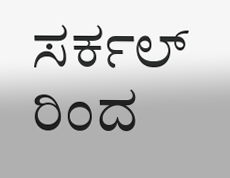ಸರ್ಕಲ್ ರಿಂದ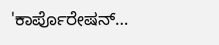'ಕಾರ್ಪೊರೇಷನ್…